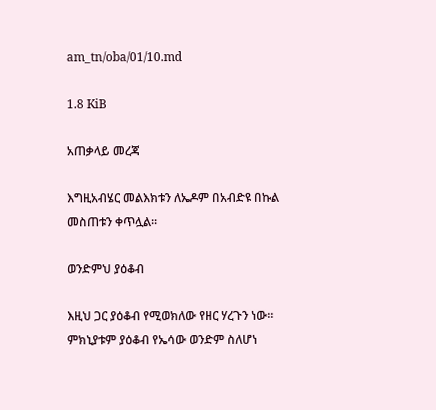am_tn/oba/01/10.md

1.8 KiB

አጠቃላይ መረጃ

እግዚአብሄር መልእክቱን ለኤዶም በአብድዩ በኩል መስጠቱን ቀጥሏል፡፡

ወንድምህ ያዕቆብ

እዚህ ጋር ያዕቆብ የሚወክለው የዘር ሃረጉን ነው፡፡ ምክኒያቱም ያዕቆብ የኤሳው ወንድም ስለሆነ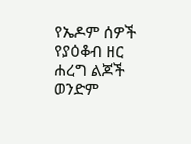የኤዶም ሰዎች የያዕቆብ ዘር ሐረግ ልጆች ወንድም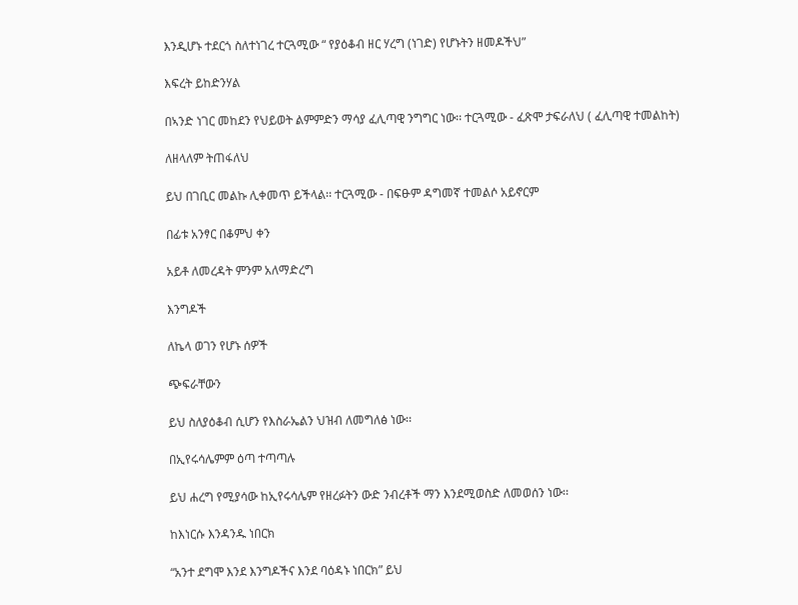እንዲሆኑ ተደርጎ ስለተነገረ ተርጓሚው “ የያዕቆብ ዘር ሃረግ (ነገድ) የሆኑትን ዘመዶችህ”

እፍረት ይከድንሃል

በኣንድ ነገር መከደን የህይወት ልምምድን ማሳያ ፈሊጣዊ ንግግር ነው፡፡ ተርጓሚው - ፈጽሞ ታፍራለህ ( ፈሊጣዊ ተመልከት)

ለዘላለም ትጠፋለህ

ይህ በገቢር መልኩ ሊቀመጥ ይችላል፡፡ ተርጓሚው - በፍፁም ዳግመኛ ተመልሶ አይኖርም

በፊቱ አንፃር በቆምህ ቀን

አይቶ ለመረዳት ምንም አለማድረግ

እንግዶች

ለኬላ ወገን የሆኑ ሰዎች

ጭፍራቸውን

ይህ ስለያዕቆብ ሲሆን የእስራኤልን ህዝብ ለመግለፅ ነው፡፡

በኢየሩሳሌምም ዕጣ ተጣጣሉ

ይህ ሐረግ የሚያሳው ከኢየሩሳሌም የዘረፉትን ውድ ንብረቶች ማን እንደሚወስድ ለመወሰን ነው፡፡

ከእነርሱ እንዳንዱ ነበርክ

“አንተ ደግሞ እንደ እንግዶችና እንደ ባዕዳኑ ነበርክ” ይህ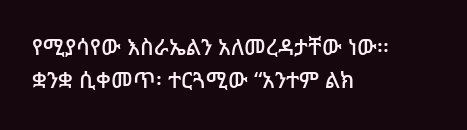የሚያሳየው እስራኤልን አለመረዳታቸው ነው፡፡ ቋንቋ ሲቀመጥ፡ ተርጓሚው “አንተም ልክ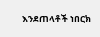እንደጠላቶች ነበርክ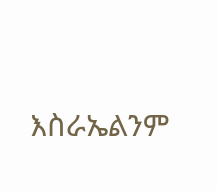እስራኤልንም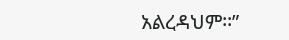አልረዳህም፡፡”